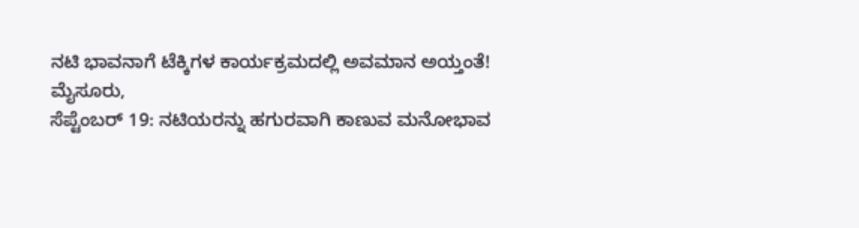ನಟಿ ಭಾವನಾಗೆ ಟೆಕ್ಕಿಗಳ ಕಾರ್ಯಕ್ರಮದಲ್ಲಿ ಅವಮಾನ ಅಯ್ತಂತೆ!
ಮೈಸೂರು,
ಸೆಪ್ಟೆಂಬರ್ 19: ನಟಿಯರನ್ನು ಹಗುರವಾಗಿ ಕಾಣುವ ಮನೋಭಾವ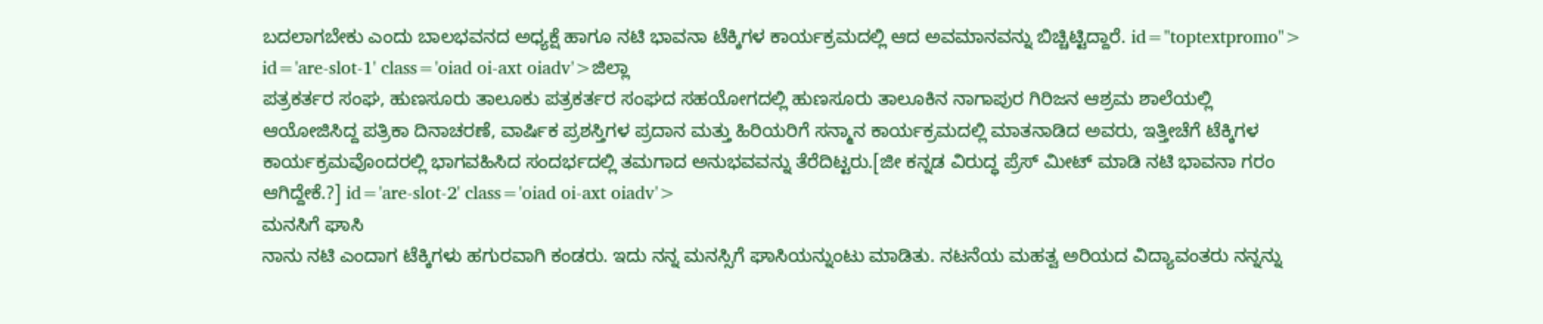ಬದಲಾಗಬೇಕು ಎಂದು ಬಾಲಭವನದ ಅಧ್ಯಕ್ಷೆ ಹಾಗೂ ನಟಿ ಭಾವನಾ ಟೆಕ್ಕಿಗಳ ಕಾರ್ಯಕ್ರಮದಲ್ಲಿ ಆದ ಅವಮಾನವನ್ನು ಬಿಚ್ಚಿಟ್ಟಿದ್ದಾರೆ. id="toptextpromo"> id='are-slot-1' class='oiad oi-axt oiadv'>ಜಿಲ್ಲಾ
ಪತ್ರಕರ್ತರ ಸಂಘ, ಹುಣಸೂರು ತಾಲೂಕು ಪತ್ರಕರ್ತರ ಸಂಘದ ಸಹಯೋಗದಲ್ಲಿ ಹುಣಸೂರು ತಾಲೂಕಿನ ನಾಗಾಪುರ ಗಿರಿಜನ ಆಶ್ರಮ ಶಾಲೆಯಲ್ಲಿ ಆಯೋಜಿಸಿದ್ದ ಪತ್ರಿಕಾ ದಿನಾಚರಣೆ, ವಾರ್ಷಿಕ ಪ್ರಶಸ್ತಿಗಳ ಪ್ರದಾನ ಮತ್ತು ಹಿರಿಯರಿಗೆ ಸನ್ಮಾನ ಕಾರ್ಯಕ್ರಮದಲ್ಲಿ ಮಾತನಾಡಿದ ಅವರು, ಇತ್ತೀಚೆಗೆ ಟೆಕ್ಕಿಗಳ ಕಾರ್ಯಕ್ರಮವೊಂದರಲ್ಲಿ ಭಾಗವಹಿಸಿದ ಸಂದರ್ಭದಲ್ಲಿ ತಮಗಾದ ಅನುಭವವನ್ನು ತೆರೆದಿಟ್ಟರು.[ಜೀ ಕನ್ನಡ ವಿರುದ್ಧ ಪ್ರೆಸ್ ಮೀಟ್ ಮಾಡಿ ನಟಿ ಭಾವನಾ ಗರಂ ಆಗಿದ್ದೇಕೆ.?] id='are-slot-2' class='oiad oi-axt oiadv'>
ಮನಸಿಗೆ ಘಾಸಿ
ನಾನು ನಟಿ ಎಂದಾಗ ಟೆಕ್ಕಿಗಳು ಹಗುರವಾಗಿ ಕಂಡರು. ಇದು ನನ್ನ ಮನಸ್ಸಿಗೆ ಘಾಸಿಯನ್ನುಂಟು ಮಾಡಿತು. ನಟನೆಯ ಮಹತ್ವ ಅರಿಯದ ವಿದ್ಯಾವಂತರು ನನ್ನನ್ನು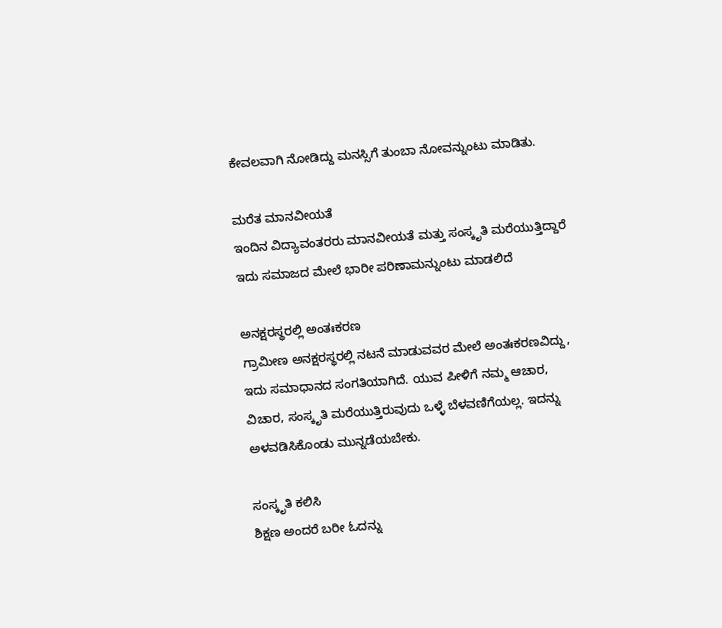ಕೇವಲವಾಗಿ ನೋಡಿದ್ದು ಮನಸ್ಸಿಗೆ ತುಂಬಾ ನೋವನ್ನುಂಟು ಮಾಡಿತು.

ಮರೆತ ಮಾನವೀಯತೆ
ಇಂದಿನ ವಿದ್ಯಾವಂತರರು ಮಾನವೀಯತೆ ಮತ್ತು ಸಂಸ್ಕೃತಿ ಮರೆಯುತ್ತಿದ್ದಾರೆ ಇದು ಸಮಾಜದ ಮೇಲೆ ಭಾರೀ ಪರಿಣಾಮನ್ನುಂಟು ಮಾಡಲಿದೆ

ಅನಕ್ಷರಸ್ಥರಲ್ಲಿ ಅಂತಃಕರಣ
ಗ್ರಾಮೀಣ ಅನಕ್ಷರಸ್ಥರಲ್ಲಿ ನಟನೆ ಮಾಡುವವರ ಮೇಲೆ ಅಂತಃಕರಣವಿದ್ದು, ಇದು ಸಮಾಧಾನದ ಸಂಗತಿಯಾಗಿದೆ. ಯುವ ಪೀಳಿಗೆ ನಮ್ಮ ಆಚಾರ, ವಿಚಾರ, ಸಂಸ್ಕೃತಿ ಮರೆಯುತ್ತಿರುವುದು ಒಳ್ಳೆ ಬೆಳವಣಿಗೆಯಲ್ಲ. ಇದನ್ನು ಅಳವಡಿಸಿಕೊಂಡು ಮುನ್ನಡೆಯಬೇಕು.

ಸಂಸ್ಕೃತಿ ಕಲಿಸಿ
ಶಿಕ್ಷಣ ಅಂದರೆ ಬರೀ ಓದನ್ನು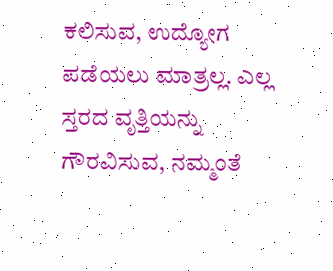ಕಲಿಸುವ, ಉದ್ಯೋಗ ಪಡೆಯಲು ಮಾತ್ರಲ್ಲ. ಎಲ್ಲ ಸ್ತರದ ವೃತ್ತಿಯನ್ನು ಗೌರವಿಸುವ, ನಮ್ಮಂತೆ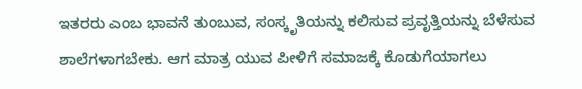ಇತರರು ಎಂಬ ಭಾವನೆ ತುಂಬುವ, ಸಂಸ್ಕೃತಿಯನ್ನು ಕಲಿಸುವ ಪ್ರವೃತ್ತಿಯನ್ನು ಬೆಳೆಸುವ ಶಾಲೆಗಳಾಗಬೇಕು. ಆಗ ಮಾತ್ರ ಯುವ ಪೀಳಿಗೆ ಸಮಾಜಕ್ಕೆ ಕೊಡುಗೆಯಾಗಲು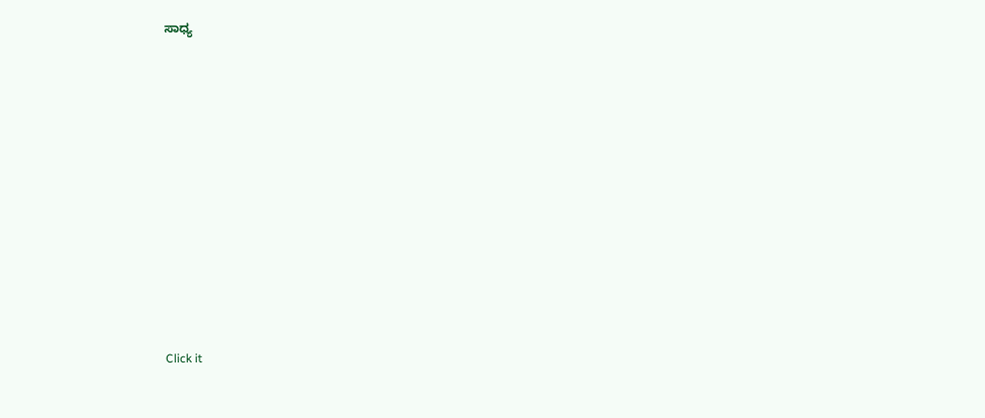ಸಾಧ್ಯ












Click it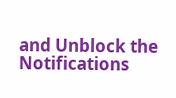and Unblock the Notifications